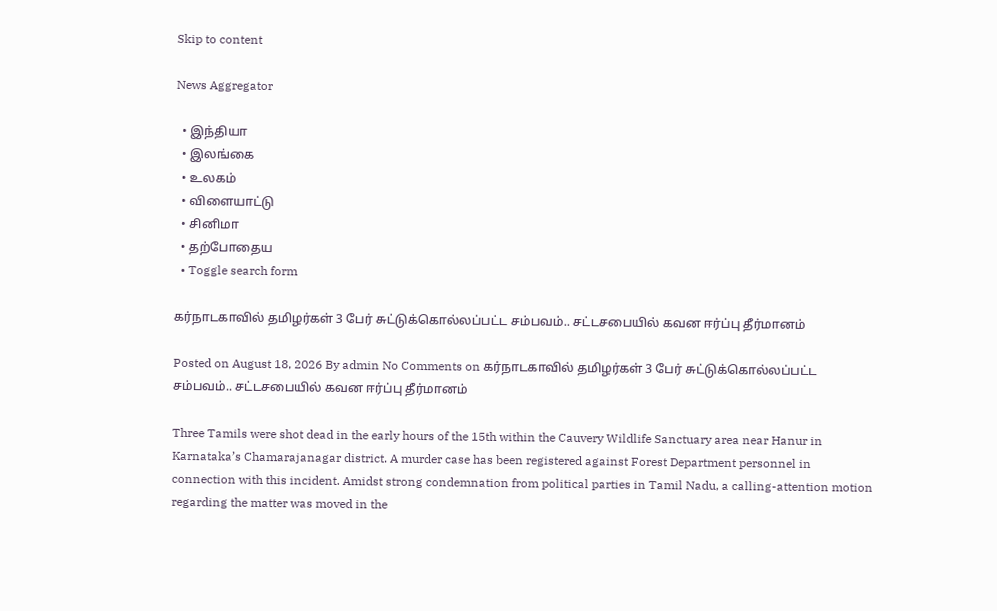Skip to content

News Aggregator

  • இந்தியா
  • இலங்கை
  • உலகம்
  • விளையாட்டு
  • சினிமா
  • தற்போதைய
  • Toggle search form

கர்நாடகாவில் தமிழர்கள் 3 பேர் சுட்டுக்கொல்லப்பட்ட சம்பவம்.. சட்டசபையில் கவன ஈர்ப்பு தீர்மானம்

Posted on August 18, 2026 By admin No Comments on கர்நாடகாவில் தமிழர்கள் 3 பேர் சுட்டுக்கொல்லப்பட்ட சம்பவம்.. சட்டசபையில் கவன ஈர்ப்பு தீர்மானம்

Three Tamils were shot dead in the early hours of the 15th within the Cauvery Wildlife Sanctuary area near Hanur in Karnataka’s Chamarajanagar district. A murder case has been registered against Forest Department personnel in connection with this incident. Amidst strong condemnation from political parties in Tamil Nadu, a calling-attention motion regarding the matter was moved in the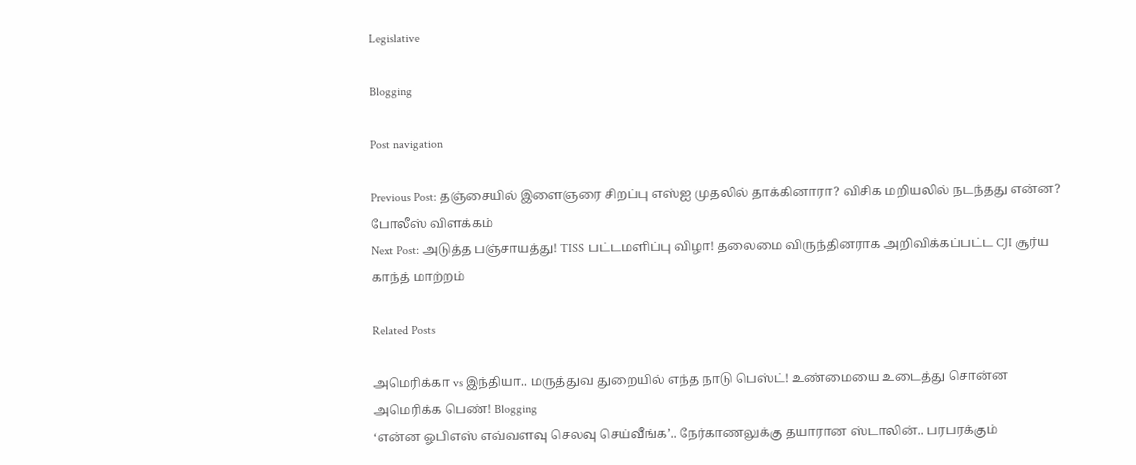Legislative

Blogging

Post navigation

Previous Post: தஞ்சையில் இளைஞரை சிறப்பு எஸ்ஐ முதலில் தாக்கினாரா? விசிக மறியலில் நடந்தது என்ன? போலீஸ் விளக்கம்
Next Post: அடுத்த பஞ்சாயத்து! TISS பட்டமளிப்பு விழா! தலைமை விருந்தினராக அறிவிக்கப்பட்ட CJI சூர்ய காந்த் மாற்றம்

Related Posts

அமெரிக்கா vs இந்தியா.. மருத்துவ துறையில் எந்த நாடு பெஸ்ட்! உண்மையை உடைத்து சொன்ன அமெரிக்க பெண்! Blogging
‘என்ன ஓபிஎஸ் எவ்வளவு செலவு செய்வீங்க’.. நேர்காணலுக்கு தயாரான ஸ்டாலின்.. பரபரக்கும்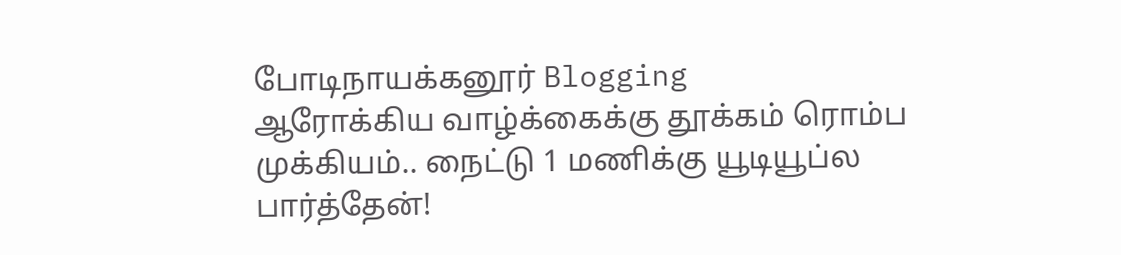போடிநாயக்கனூர் Blogging
ஆரோக்கிய வாழ்க்கைக்கு தூக்கம் ரொம்ப முக்கியம்.. நைட்டு 1 மணிக்கு யூடியூப்ல பார்த்தேன்!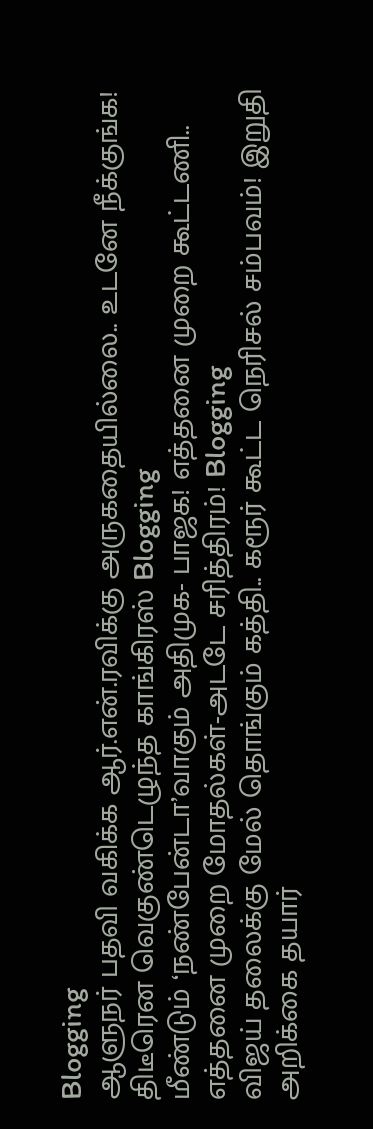Blogging
ஆளுநர் பதவி வகிக்க ஆர்.என்.ரவிக்கு அருகதையில்லை.. உடனே நீக்குங்க! திடீரென வெகுண்டெழுந்த காங்கிரஸ் Blogging
மீண்டும் ‘நண்பேன்டா’வாகும் அதிமுக- பாஜக! எத்தனை முறை கூட்டணி.. எத்தனை முறை மோதல்கள்-அடடே சரித்திரம்! Blogging
விஜய் தலைக்கு மேல் தொங்கும் கத்தி.. கரூர் கூட்ட நெரிசல் சம்பவம்! இறுதி அறிக்கை தயார்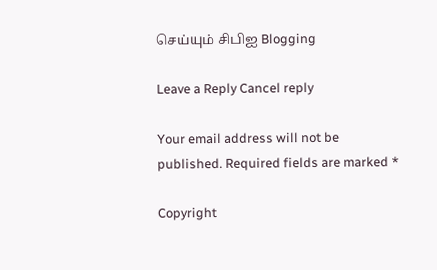செய்யும் சிபிஐ Blogging

Leave a Reply Cancel reply

Your email address will not be published. Required fields are marked *

Copyright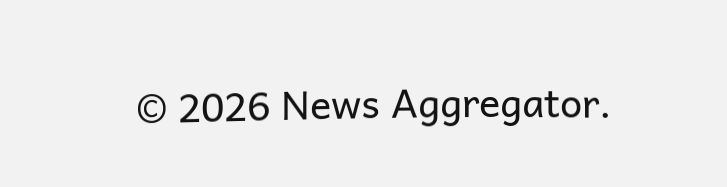© 2026 News Aggregator.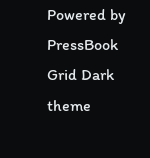Powered by PressBook Grid Dark theme